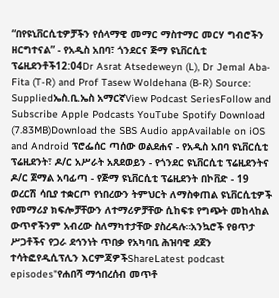“በየዩኒቨርሲቲዎቻችን የሰላማዊ መማር ማስተማር መርሃ ግብሮችን ዘርግተናል” - የአዲስ አበባ፣ ጎንደርና ጅማ ዩኒቨርሲቲ ፕሬዚደንቶች12:04Dr Asrat Atsedeweyn (L), Dr Jemal Aba-Fita (T-R) and Prof Tasew Woldehana (B-R) Source: Suppliedኤስ.ቢ.ኤስ አማርኛView Podcast SeriesFollow and Subscribe Apple Podcasts YouTube Spotify Download (7.83MB)Download the SBS Audio appAvailable on iOS and Android ፕሮፌሰር ጣሰው ወልደሐና - የአዲስ አበባ ዩኒቨርሲቲ ፕሬዚደንት፣ ዶ/ር አሥራት አጸደወይን - የጎንደር ዩኒቨርሲቲ ፕሬዚደንትና ዶ/ር ጀማል አባፊጣ - የጅማ ዩኒቨርሲቲ ፕሬዚደንት በኮቨድ - 19 ወረርሽ ሳቢያ ተቋርጦ የነበረውን ትምህርት ለማስቀጠል ዩኒቨርሲቲዎች የመማሪያ ክፍሎቻቸውን ለተማሪዎቻቸው ሲከፍቱ የግጭት መከላከል ውጥኖችንም አብረው ስለማካተታቸው ያስረዳሉ።አንኳሮች የፀጥታ ሥጋቶችና የጋራ ደኅንነት ጥበቃ የአካባቢ ሕዝባዊ ደጀን ተሳትፎየዲሲፕሊን እርምጃዎችShareLatest podcast episodes"የሐበሻ ማኅበረሰብ መጥቶ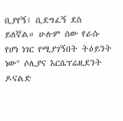ቢያየኝ፤ ቢደግፈኝ ደስ ይለኛል። ሁሉም ሰው የራሱ የሆነ ነገር የሚያገኝበት ትዕይንት ነው" ሶሊያና እርሴፕሬዚደንት ዶናልድ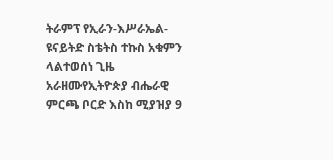ትራምፕ የኢራን-እሥራኤል-ዩናይትድ ስቴትስ ተኩስ አቁምን ላልተወሰነ ጊዜ አራዘሙየኢትዮጵያ ብሔራዊ ምርጫ ቦርድ እስከ ሚያዝያ 9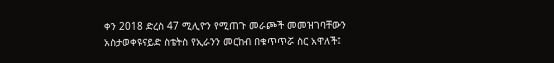ቀን 2018 ድረስ 47 ሚሊዮን የሚጠጉ መራጮች መመዝገባቸውን አስታወቀዩናይድ ስቴትስ የኢራንን መርከብ በቁጥጥሯ ስር አዋለች፤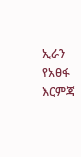ኢራን የአፀፋ እርምጃ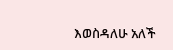እወስዳለሁ አለች